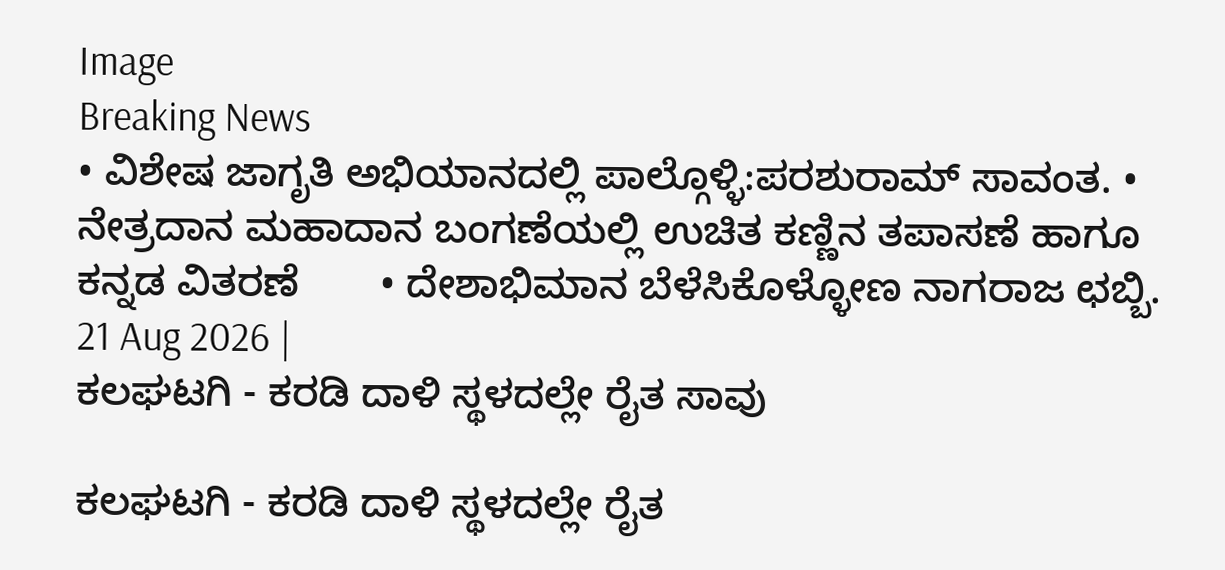Image
Breaking News
• ವಿಶೇಷ ಜಾಗೃತಿ ಅಭಿಯಾನದಲ್ಲಿ ಪಾಲ್ಗೊಳ್ಳಿ:ಪರಶುರಾಮ್ ಸಾವಂತ. • ನೇತ್ರದಾನ ಮಹಾದಾನ ಬಂಗಣೆಯಲ್ಲಿ ಉಚಿತ ಕಣ್ಣಿನ ತಪಾಸಣೆ ಹಾಗೂ ಕನ್ನಡ ವಿತರಣೆ       • ದೇಶಾಭಿಮಾನ ಬೆಳೆಸಿಕೊಳ್ಳೋಣ ನಾಗರಾಜ ಛಬ್ಬಿ.
21 Aug 2026 |
ಕಲಘಟಗಿ - ಕರಡಿ ದಾಳಿ ಸ್ಥಳದಲ್ಲೇ ರೈತ ಸಾವು

ಕಲಘಟಗಿ - ಕರಡಿ ದಾಳಿ ಸ್ಥಳದಲ್ಲೇ ರೈತ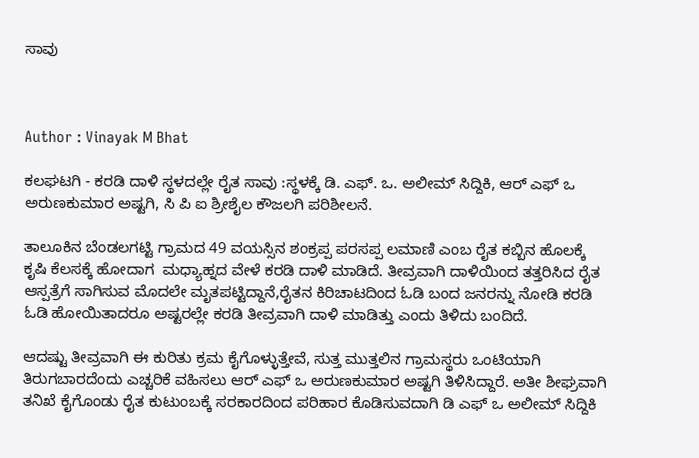ಸಾವು



Author : Vinayak M Bhat

ಕಲಘಟಗಿ - ಕರಡಿ ದಾಳಿ ಸ್ಥಳದಲ್ಲೇ ರೈತ ಸಾವು :ಸ್ಥಳಕ್ಕೆ ಡಿ. ಎಫ್. ಒ. ಅಲೀಮ್ ಸಿದ್ದಿಕಿ, ಆರ್ ಎಫ್ ಒ ಅರುಣಕುಮಾರ ಅಷ್ಟಗಿ, ಸಿ ಪಿ ಐ ಶ್ರೀಶೈಲ ಕೌಜಲಗಿ ಪರಿಶೀಲನೆ.

ತಾಲೂಕಿನ ಬೆಂಡಲಗಟ್ಟಿ ಗ್ರಾಮದ 49 ವಯಸ್ಸಿನ ಶಂಕ್ರಪ್ಪ ಪರಸಪ್ಪ ಲಮಾಣಿ ಎಂಬ ರೈತ ಕಬ್ಬಿನ ಹೊಲಕ್ಕೆ ಕೃಷಿ ಕೆಲಸಕ್ಕೆ ಹೋದಾಗ  ಮಧ್ಯಾಹ್ನದ ವೇಳೆ ಕರಡಿ ದಾಳಿ ಮಾಡಿದೆ. ತೀವ್ರವಾಗಿ ದಾಳಿಯಿಂದ ತತ್ತರಿಸಿದ ರೈತ ಆಸ್ಪತ್ರೆಗೆ ಸಾಗಿಸುವ ಮೊದಲೇ ಮೃತಪಟ್ಟಿದ್ದಾನೆ,ರೈತನ ಕಿರಿಚಾಟದಿಂದ ಓಡಿ ಬಂದ ಜನರನ್ನು ನೋಡಿ ಕರಡಿ ಓಡಿ ಹೋಯಿತಾದರೂ ಅಷ್ಟರಲ್ಲೇ ಕರಡಿ ತೀವ್ರವಾಗಿ ದಾಳಿ ಮಾಡಿತ್ತು ಎಂದು ತಿಳಿದು ಬಂದಿದೆ.

ಆದಷ್ಟು ತೀವ್ರವಾಗಿ ಈ ಕುರಿತು ಕ್ರಮ ಕೈಗೊಳ್ಳುತ್ತೇವೆ, ಸುತ್ತ ಮುತ್ತಲಿನ ಗ್ರಾಮಸ್ಥರು ಒಂಟಿಯಾಗಿ ತಿರುಗಬಾರದೆಂದು ಎಚ್ಚರಿಕೆ ವಹಿಸಲು ಆರ್ ಎಫ್ ಒ ಅರುಣಕುಮಾರ ಅಷ್ಟಗಿ ತಿಳಿಸಿದ್ದಾರೆ. ಅತೀ ಶೀಘ್ರವಾಗಿ ತನಿಖೆ ಕೈಗೊಂಡು ರೈತ ಕುಟುಂಬಕ್ಕೆ ಸರಕಾರದಿಂದ ಪರಿಹಾರ ಕೊಡಿಸುವದಾಗಿ ಡಿ ಎಫ್ ಒ ಅಲೀಮ್ ಸಿದ್ದಿಕಿ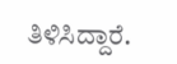ತಿಳಿಸಿದ್ದಾರೆ.